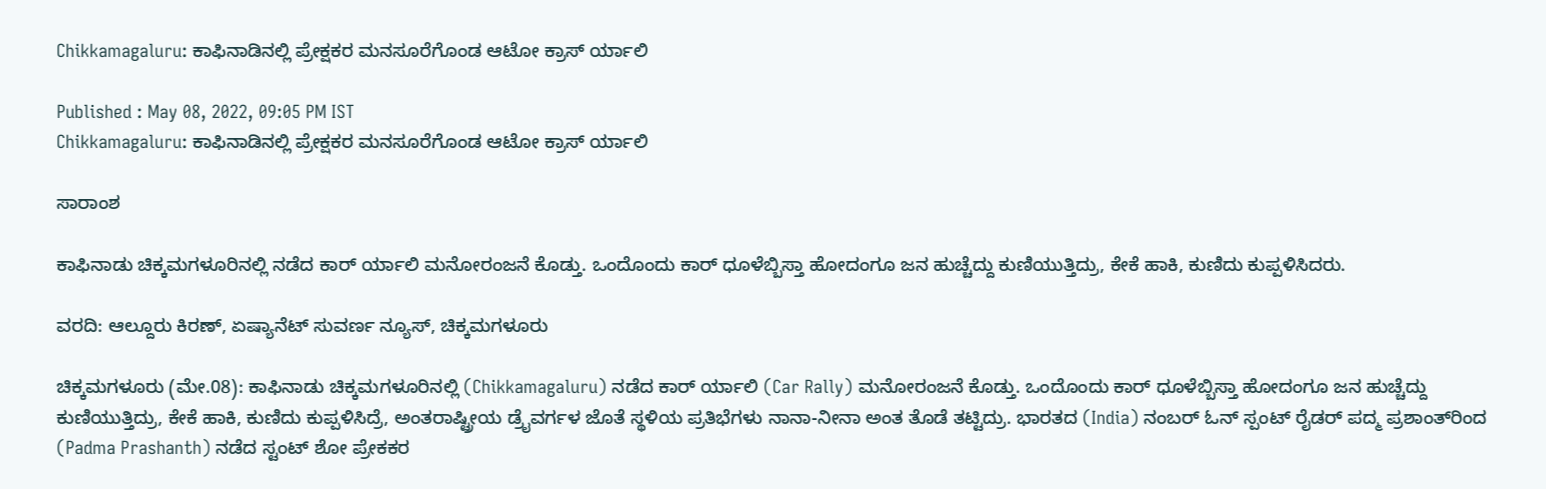Chikkamagaluru: ಕಾಫಿನಾಡಿನಲ್ಲಿ ಪ್ರೇಕ್ಷಕರ ಮನಸೂರೆಗೊಂಡ ಆಟೋ ಕ್ರಾಸ್ ರ್ಯಾಲಿ

Published : May 08, 2022, 09:05 PM IST
Chikkamagaluru: ಕಾಫಿನಾಡಿನಲ್ಲಿ ಪ್ರೇಕ್ಷಕರ ಮನಸೂರೆಗೊಂಡ ಆಟೋ ಕ್ರಾಸ್ ರ್ಯಾಲಿ

ಸಾರಾಂಶ

ಕಾಫಿನಾಡು ಚಿಕ್ಕಮಗಳೂರಿನಲ್ಲಿ ನಡೆದ ಕಾರ್ ರ್ಯಾಲಿ ಮನೋರಂಜನೆ ಕೊಡ್ತು. ಒಂದೊಂದು ಕಾರ್ ಧೂಳೆಬ್ಬಿಸ್ತಾ ಹೋದಂಗೂ ಜನ ಹುಚ್ಚೆದ್ದು ಕುಣಿಯುತ್ತಿದ್ರು, ಕೇಕೆ ಹಾಕಿ, ಕುಣಿದು ಕುಪ್ಪಳಿಸಿದರು.

ವರದಿ: ಆಲ್ದೂರು ಕಿರಣ್, ಏಷ್ಯಾನೆಟ್ ಸುವರ್ಣ ನ್ಯೂಸ್, ಚಿಕ್ಕಮಗಳೂರು

ಚಿಕ್ಕಮಗಳೂರು (ಮೇ.08): ಕಾಫಿನಾಡು ಚಿಕ್ಕಮಗಳೂರಿನಲ್ಲಿ (Chikkamagaluru) ನಡೆದ ಕಾರ್ ರ್ಯಾಲಿ (Car Rally) ಮನೋರಂಜನೆ ಕೊಡ್ತು. ಒಂದೊಂದು ಕಾರ್ ಧೂಳೆಬ್ಬಿಸ್ತಾ ಹೋದಂಗೂ ಜನ ಹುಚ್ಚೆದ್ದು ಕುಣಿಯುತ್ತಿದ್ರು, ಕೇಕೆ ಹಾಕಿ, ಕುಣಿದು ಕುಪ್ಪಳಿಸಿದ್ರೆ, ಅಂತರಾಷ್ಟ್ರೀಯ ಡ್ರೈವರ್ಗಳ ಜೊತೆ ಸ್ಥಳಿಯ ಪ್ರತಿಭೆಗಳು ನಾನಾ-ನೀನಾ ಅಂತ ತೊಡೆ ತಟ್ಟಿದ್ರು. ಭಾರತದ (India) ನಂಬರ್ ಓನ್ ಸ್ಪಂಟ್ ರೈಡರ್ ಪದ್ಮ ಪ್ರಶಾಂತ್‌ರಿಂದ (Padma Prashanth) ನಡೆದ ಸ್ಟಂಟ್ ಶೋ ಪ್ರೇಕಕರ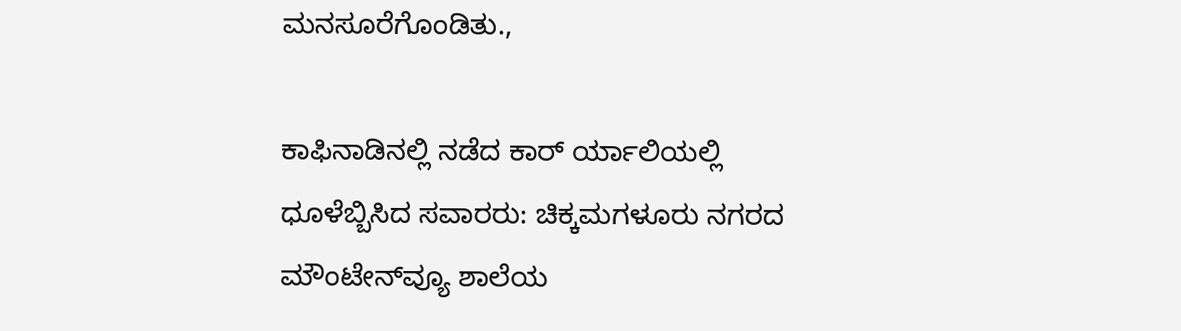ಮನಸೂರೆಗೊಂಡಿತು.,

ಕಾಫಿನಾಡಿನಲ್ಲಿ ನಡೆದ ಕಾರ್ ರ್ಯಾಲಿಯಲ್ಲಿ ಧೂಳೆಬ್ಬಿಸಿದ ಸವಾರರು: ಚಿಕ್ಕಮಗಳೂರು ನಗರದ ಮೌಂಟೇನ್‌ವ್ಯೂ ಶಾಲೆಯ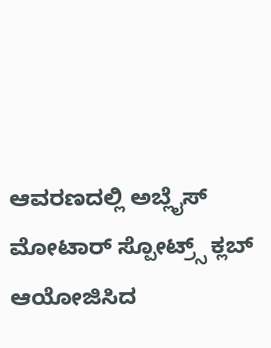ಆವರಣದಲ್ಲಿ ಅಬ್ಲೈಸ್ ಮೋಟಾರ್ ಸ್ಪೋಟ್ರ್ಸ್ ಕ್ಲಬ್ ಆಯೋಜಿಸಿದ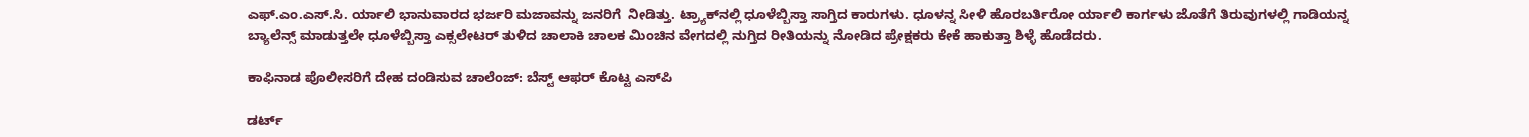ಎಫ್.ಎಂ.ಎಸ್.ಸಿ. ರ್ಯಾಲಿ ಭಾನುವಾರದ ಭರ್ಜರಿ ಮಜಾವನ್ನು ಜನರಿಗೆ  ನೀಡಿತ್ತು. ಟ್ರ್ಯಾಕ್‌ನಲ್ಲಿ ಧೂಳೆಬ್ಬಿಸ್ತಾ ಸಾಗ್ತಿದ ಕಾರುಗಳು. ಧೂಳನ್ನ ಸೀಳಿ ಹೊರಬರ್ತಿರೋ ರ್ಯಾಲಿ ಕಾರ್ಗಳು ಜೊತೆಗೆ ತಿರುವುಗಳಲ್ಲಿ ಗಾಡಿಯನ್ನ ಬ್ಯಾಲೆನ್ಸ್ ಮಾಡುತ್ತಲೇ ಧೂಳೆಬ್ಬಿಸ್ತಾ ಎಕ್ಸಲೇಟರ್ ತುಳಿದ ಚಾಲಾಕಿ ಚಾಲಕ ಮಿಂಚಿನ ವೇಗದಲ್ಲಿ ನುಗ್ತಿದ ರೀತಿಯನ್ನು ನೋಡಿದ ಪ್ರೇಕ್ಷಕರು ಕೇಕೆ ಹಾಕುತ್ತಾ ಶಿಳ್ಳೆ ಹೊಡೆದರು.

ಕಾಫಿನಾಡ ಪೊಲೀಸರಿಗೆ ದೇಹ ದಂಡಿಸುವ ಚಾಲೆಂಜ್: ಬೆಸ್ಟ್ ಆಫರ್ ಕೊಟ್ಟ ಎಸ್‌ಪಿ

ಡರ್ಟ್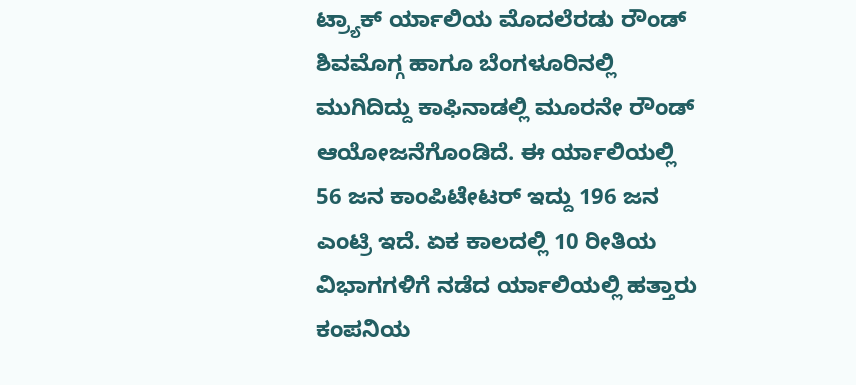ಟ್ರ್ಯಾಕ್ ರ್ಯಾಲಿಯ ಮೊದಲೆರಡು ರೌಂಡ್ ಶಿವಮೊಗ್ಗ ಹಾಗೂ ಬೆಂಗಳೂರಿನಲ್ಲಿ ಮುಗಿದಿದ್ದು ಕಾಫಿನಾಡಲ್ಲಿ ಮೂರನೇ ರೌಂಡ್ ಆಯೋಜನೆಗೊಂಡಿದೆ. ಈ ರ್ಯಾಲಿಯಲ್ಲಿ 56 ಜನ ಕಾಂಪಿಟೇಟರ್ ಇದ್ದು 196 ಜನ ಎಂಟ್ರಿ ಇದೆ. ಏಕ ಕಾಲದಲ್ಲಿ 10 ರೀತಿಯ ವಿಭಾಗಗಳಿಗೆ ನಡೆದ ರ್ಯಾಲಿಯಲ್ಲಿ ಹತ್ತಾರು ಕಂಪನಿಯ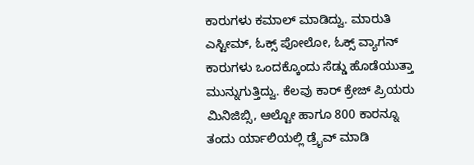ಕಾರುಗಳು ಕಮಾಲ್ ಮಾಡಿದ್ವು. ಮಾರುತಿ ಎಸ್ಟೀಮ್, ಓಕ್ಸ್ ಪೋಲೋ, ಓಕ್ಸ್ ವ್ಯಾಗನ್ ಕಾರುಗಳು ಒಂದಕ್ಕೊಂದು ಸೆಡ್ಡು ಹೊಡೆಯುತ್ತಾ ಮುನ್ನುಗುತ್ತಿದ್ವು. ಕೆಲವು ಕಾರ್ ಕ್ರೇಜ್ ಪ್ರಿಯರು ಮಿನಿಜಿಬ್ಸಿ, ಆಲ್ಟೋ ಹಾಗೂ 800 ಕಾರನ್ನೂ ತಂದು ರ್ಯಾಲಿಯಲ್ಲಿ ಡ್ರೈವ್ ಮಾಡಿ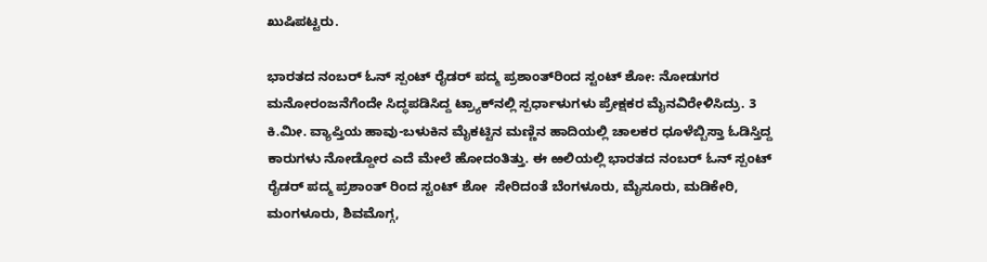ಖುಷಿಪಟ್ಟರು.

ಭಾರತದ ನಂಬರ್ ಓನ್ ಸ್ಪಂಟ್ ರೈಡರ್ ಪದ್ಮ ಪ್ರಶಾಂತ್‌ರಿಂದ ಸ್ಟಂಟ್ ಶೋ: ನೋಡುಗರ ಮನೋರಂಜನೆಗೆಂದೇ ಸಿದ್ಧಪಡಿಸಿದ್ದ ಟ್ರ್ಯಾಕ್‌ನಲ್ಲಿ ಸ್ಪರ್ಧಾಳುಗಳು ಪ್ರೇಕ್ಷಕರ ಮೈನವಿರೇಳಿಸಿದ್ರು. 3 ಕಿ.ಮೀ. ವ್ಯಾಪ್ತಿಯ ಹಾವು-ಬಳುಕಿನ ಮೈಕಟ್ಟಿನ ಮಣ್ಣಿನ ಹಾದಿಯಲ್ಲಿ ಚಾಲಕರ ಧೂಳೆಬ್ಬಿಸ್ತಾ ಓಡಿಸ್ತಿದ್ದ ಕಾರುಗಳು ನೋಡ್ದೋರ ಎದೆ ಮೇಲೆ ಹೋದಂತಿತ್ತು. ಈ ಱಲಿಯಲ್ಲಿ ಭಾರತದ ನಂಬರ್ ಓನ್ ಸ್ಪಂಟ್ ರೈಡರ್ ಪದ್ಮ ಪ್ರಶಾಂತ್ ರಿಂದ ಸ್ಟಂಟ್ ಶೋ  ಸೇರಿದಂತೆ ಬೆಂಗಳೂರು, ಮೈಸೂರು, ಮಡಿಕೇರಿ, ಮಂಗಳೂರು, ಶಿವಮೊಗ್ಗ,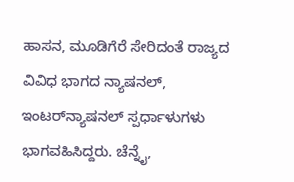ಹಾಸನ, ಮೂಡಿಗೆರೆ ಸೇರಿದಂತೆ ರಾಜ್ಯದ ವಿವಿಧ ಭಾಗದ ನ್ಯಾಷನಲ್, ಇಂಟರ್‌ನ್ಯಾಷನಲ್ ಸ್ಪರ್ಧಾಳುಗಳು ಭಾಗವಹಿಸಿದ್ದರು. ಚೆನ್ನೈ,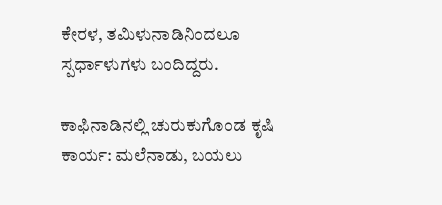ಕೇರಳ, ತಮಿಳುನಾಡಿನಿಂದಲೂ ಸ್ಪರ್ಧಾಳುಗಳು ಬಂದಿದ್ದರು.

ಕಾಫಿನಾಡಿನಲ್ಲಿ ಚುರುಕುಗೊಂಡ ಕೃಷಿ ಕಾರ್ಯ: ಮಲೆನಾಡು, ಬಯಲು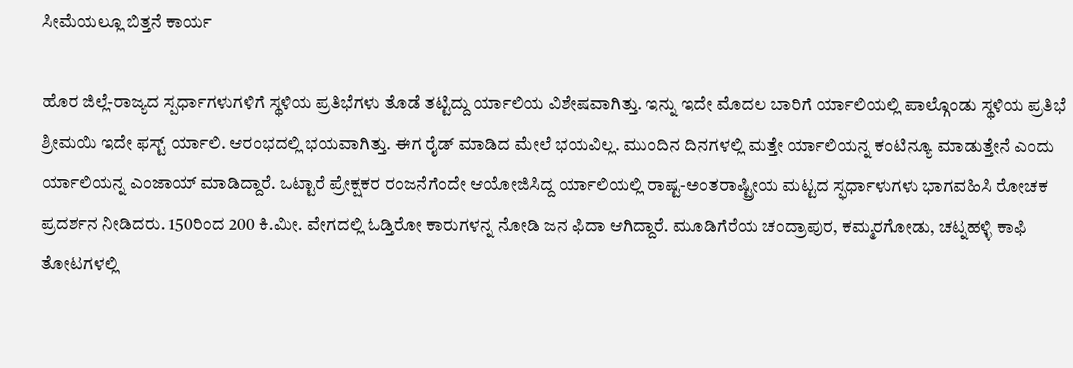ಸೀಮೆಯಲ್ಲೂ ಬಿತ್ತನೆ ಕಾರ್ಯ

ಹೊರ ಜಿಲ್ಲೆ-ರಾಜ್ಯದ ಸ್ಪರ್ಧಾಗಳುಗಳಿಗೆ ಸ್ಥಳಿಯ ಪ್ರತಿಭೆಗಳು ತೊಡೆ ತಟ್ಟಿದ್ದು ರ್ಯಾಲಿಯ ವಿಶೇಷವಾಗಿತ್ತು. ಇನ್ನು ಇದೇ ಮೊದಲ ಬಾರಿಗೆ ರ್ಯಾಲಿಯಲ್ಲಿ ಪಾಲ್ಗೊಂಡು ಸ್ಥಳಿಯ ಪ್ರತಿಭೆ ಶ್ರೀಮಯಿ ಇದೇ ಫಸ್ಟ್ ರ್ಯಾಲಿ. ಆರಂಭದಲ್ಲಿ ಭಯವಾಗಿತ್ತು. ಈಗ ರೈಡ್ ಮಾಡಿದ ಮೇಲೆ ಭಯವಿಲ್ಲ. ಮುಂದಿನ ದಿನಗಳಲ್ಲಿ ಮತ್ತೇ ರ್ಯಾಲಿಯನ್ನ ಕಂಟಿನ್ಯೂ ಮಾಡುತ್ತೇನೆ ಎಂದು ರ್ಯಾಲಿಯನ್ನ ಎಂಜಾಯ್ ಮಾಡಿದ್ದಾರೆ. ಒಟ್ಟಾರೆ ಪ್ರೇಕ್ಷಕರ ರಂಜನೆಗೆಂದೇ ಆಯೋಜಿಸಿದ್ದ ರ್ಯಾಲಿಯಲ್ಲಿ ರಾಷ್ಟ-ಅಂತರಾಷ್ಟ್ರೀಯ ಮಟ್ಟದ ಸ್ಫರ್ಧಾಳುಗಳು ಭಾಗವಹಿಸಿ ರೋಚಕ ಪ್ರದರ್ಶನ ನೀಡಿದರು. 150ರಿಂದ 200 ಕಿ.ಮೀ. ವೇಗದಲ್ಲಿ ಓಡ್ತಿರೋ ಕಾರುಗಳನ್ನ ನೋಡಿ ಜನ ಫಿದಾ ಆಗಿದ್ದಾರೆ. ಮೂಡಿಗೆರೆಯ ಚಂದ್ರಾಪುರ, ಕಮ್ಮರಗೋಡು, ಚಟ್ನಹಳ್ಳಿ ಕಾಫಿ ತೋಟಗಳಲ್ಲಿ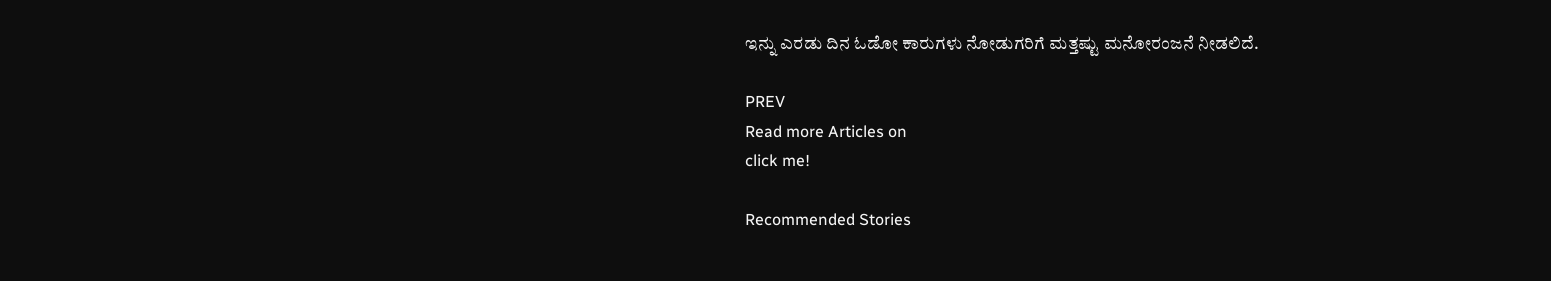ಇನ್ನು ಎರಡು ದಿನ ಓಡೋ ಕಾರುಗಳು ನೋಡುಗರಿಗೆ ಮತ್ತಷ್ಟು ಮನೋರಂಜನೆ ನೀಡಲಿದೆ.

PREV
Read more Articles on
click me!

Recommended Stories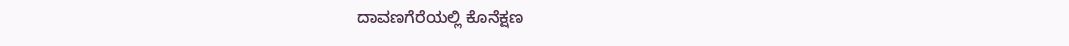ದಾವಣಗೆರೆಯಲ್ಲಿ ಕೊನೆಕ್ಷಣ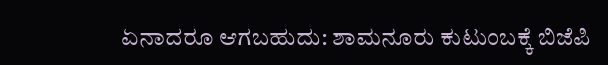ಏನಾದರೂ ಆಗಬಹುದು: ಶಾಮನೂರು ಕುಟುಂಬಕ್ಕೆ ‌ಬಿಜೆಪಿ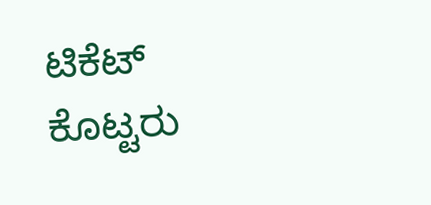ಟಿಕೆಟ್ ಕೊಟ್ಟರು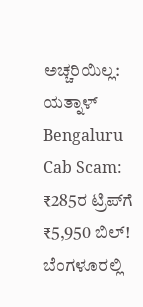ಅಚ್ಚರಿಯಿಲ್ಲ: ಯತ್ನಾಳ್
Bengaluru Cab Scam: ₹285ರ ಟ್ರಿಪ್‌ಗೆ ₹5,950 ಬಿಲ್! ಬೆಂಗಳೂರಲ್ಲಿ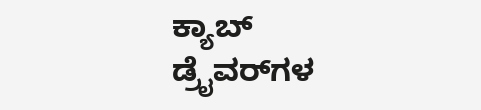ಕ್ಯಾಬ್ ಡ್ರೈವರ್‌ಗಳ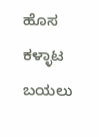ಹೊಸ ಕಳ್ಳಾಟ ಬಯಲು